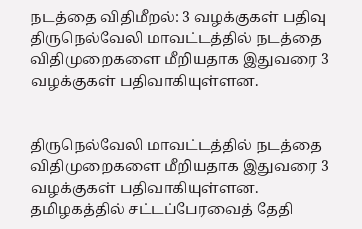நடத்தை விதிமீறல்: 3 வழக்குகள் பதிவு
திருநெல்வேலி மாவட்டத்தில் நடத்தை விதிமுறைகளை மீறியதாக இதுவரை 3 வழக்குகள் பதிவாகியுள்ளன.


திருநெல்வேலி மாவட்டத்தில் நடத்தை விதிமுறைகளை மீறியதாக இதுவரை 3 வழக்குகள் பதிவாகியுள்ளன.
தமிழகத்தில் சட்டப்பேரவைத் தேதி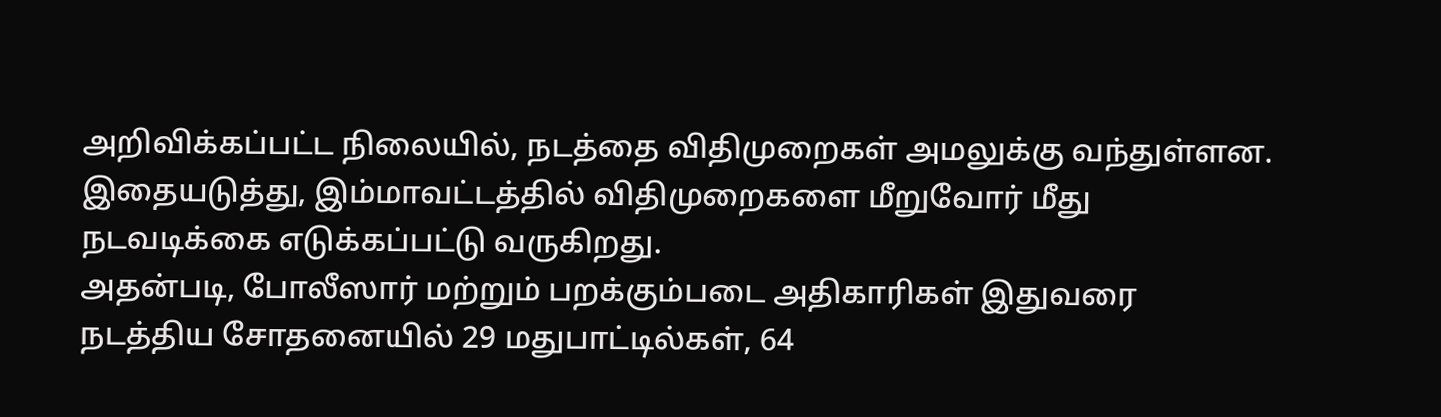அறிவிக்கப்பட்ட நிலையில், நடத்தை விதிமுறைகள் அமலுக்கு வந்துள்ளன. இதையடுத்து, இம்மாவட்டத்தில் விதிமுறைகளை மீறுவோர் மீது நடவடிக்கை எடுக்கப்பட்டு வருகிறது.
அதன்படி, போலீஸார் மற்றும் பறக்கும்படை அதிகாரிகள் இதுவரை நடத்திய சோதனையில் 29 மதுபாட்டில்கள், 64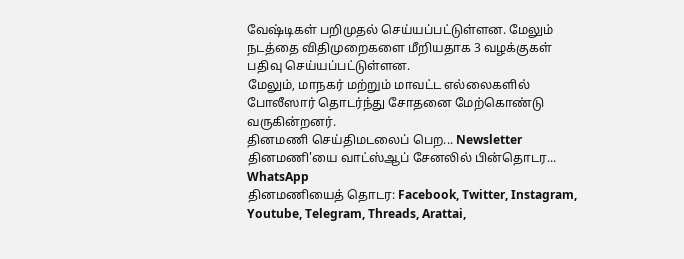வேஷ்டிகள் பறிமுதல் செய்யப்பட்டுள்ளன. மேலும் நடத்தை விதிமுறைகளை மீறியதாக 3 வழக்குகள் பதிவு செய்யப்பட்டுள்ளன.
மேலும், மாநகர் மற்றும் மாவட்ட எல்லைகளில் போலீஸார் தொடர்ந்து சோதனை மேற்கொண்டு வருகின்றனர்.
தினமணி செய்திமடலைப் பெற... Newsletter
தினமணி'யை வாட்ஸ்ஆப் சேனலில் பின்தொடர... WhatsApp
தினமணியைத் தொடர: Facebook, Twitter, Instagram, Youtube, Telegram, Threads, Arattai,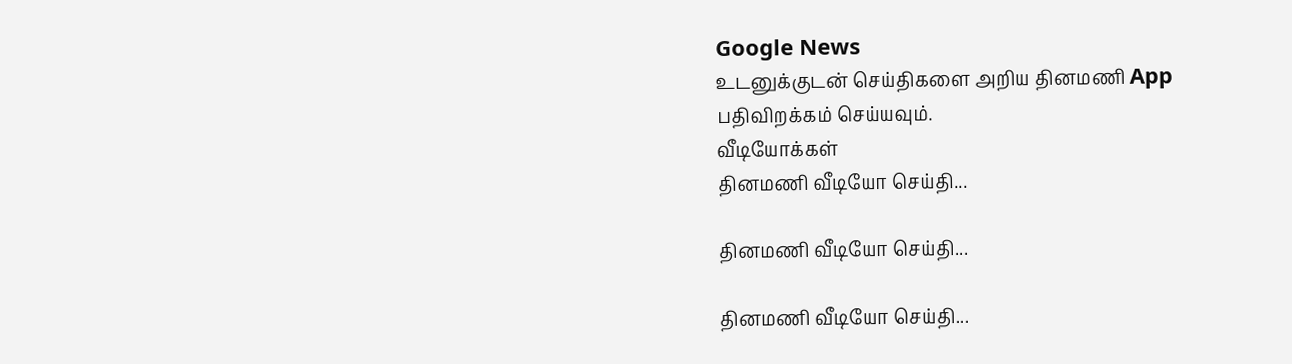Google News
உடனுக்குடன் செய்திகளை அறிய தினமணி App பதிவிறக்கம் செய்யவும்.
வீடியோக்கள்
தினமணி வீடியோ செய்தி...

தினமணி வீடியோ செய்தி...

தினமணி வீடியோ செய்தி...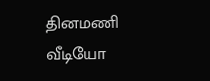தினமணி வீடியோ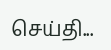செய்தி...